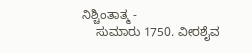ನಿಶ್ಚಿಂತಾತ್ಮ -
    ಸುಮಾರು 1750. ವೀರಶೈವ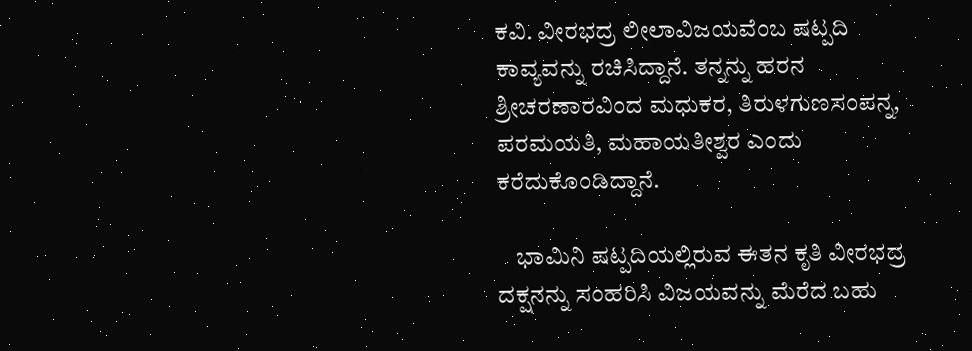ಕವಿ. ವೀರಭದ್ರ ಲೀಲಾವಿಜಯವೆಂಬ ಷಟ್ಪದಿ ಕಾವ್ಯವನ್ನು ರಚಿಸಿದ್ದಾನೆ. ತನ್ನನ್ನು ಹರನ ಶ್ರೀಚರಣಾರವಿಂದ ಮಧುಕರ, ತಿರುಳಗುಣಸಂಪನ್ನ, ಪರಮಯತಿ, ಮಹಾಯತೀಶ್ವರ ಎಂದು ಕರೆದುಕೊಂಡಿದ್ದಾನೆ.

    ಭಾಮಿನಿ ಷಟ್ಪದಿಯಲ್ಲಿರುವ ಈತನ ಕೃತಿ ವೀರಭದ್ರ ದಕ್ಷನನ್ನು ಸಂಹರಿಸಿ ವಿಜಯವನ್ನು ಮೆರೆದ ಬಹು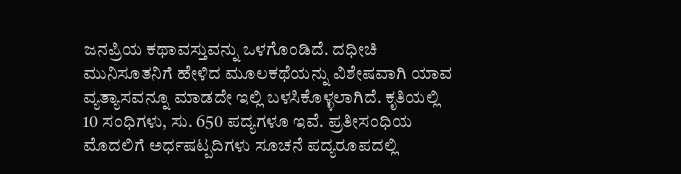ಜನಪ್ರಿಯ ಕಥಾವಸ್ತುವನ್ನು ಒಳಗೊಂಡಿದೆ. ದಧೀಚಿ ಮುನಿಸೂತನಿಗೆ ಹೇಳಿದ ಮೂಲಕಥೆಯನ್ನು ವಿಶೇಷವಾಗಿ ಯಾವ ವ್ಯತ್ಯಾಸವನ್ನೂ ಮಾಡದೇ ಇಲ್ಲಿ ಬಳಸಿಕೊಳ್ಳಲಾಗಿದೆ. ಕೃತಿಯಲ್ಲಿ 10 ಸಂಧಿಗಳು, ಸು. 650 ಪದ್ಯಗಳೂ ಇವೆ. ಪ್ರತೀಸಂಧಿಯ ಮೊದಲಿಗೆ ಅರ್ಧಷಟ್ಪದಿಗಳು ಸೂಚನೆ ಪದ್ಯರೂಪದಲ್ಲಿ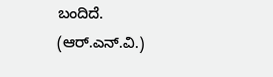ಬಂದಿದೆ.                                   (ಆರ್.ಎನ್.ವಿ.)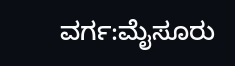ವರ್ಗ:ಮೈಸೂರು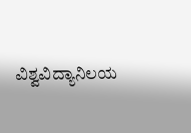ವಿಶ್ವವಿದ್ಯಾನಿಲಯ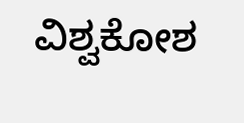ವಿಶ್ವಕೋಶ